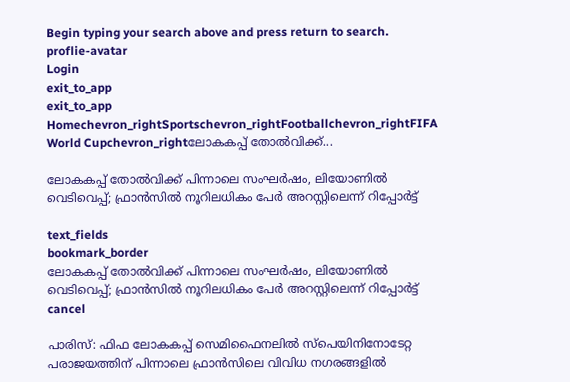Begin typing your search above and press return to search.
proflie-avatar
Login
exit_to_app
exit_to_app
Homechevron_rightSportschevron_rightFootballchevron_rightFIFA World Cupchevron_rightലോകകപ്പ് തോൽവിക്ക്...

ലോകകപ്പ് തോൽവിക്ക് പിന്നാലെ സംഘർഷം, ലിയോണിൽ വെടിവെപ്പ്; ഫ്രാൻ‌സിൽ നൂറിലധികം പേർ അറസ്റ്റിലെന്ന് റിപ്പോർട്ട്

text_fields
bookmark_border
ലോകകപ്പ് തോൽവിക്ക് പിന്നാലെ സംഘർഷം, ലിയോണിൽ വെടിവെപ്പ്; ഫ്രാൻ‌സിൽ നൂറിലധികം പേർ അറസ്റ്റിലെന്ന് റിപ്പോർട്ട്
cancel

പാരിസ്: ഫിഫ ലോകകപ്പ് സെമിഫൈനലിൽ സ്പെയിനിനോടേറ്റ പരാജയത്തിന് പിന്നാലെ ഫ്രാൻസിലെ വിവിധ നഗരങ്ങളിൽ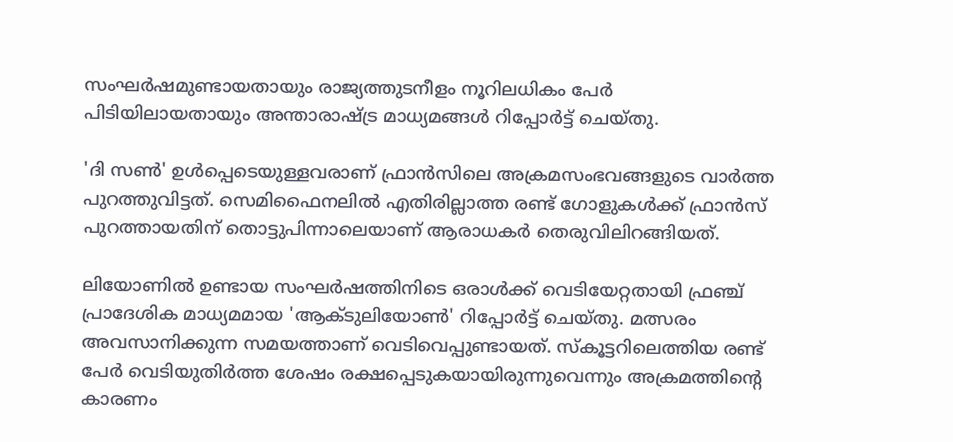സംഘർഷമുണ്ടായതായും രാജ്യത്തുടനീളം നൂറിലധികം പേർ പിടിയിലായതായും അന്താരാഷ്ട്ര മാധ്യമങ്ങൾ റിപ്പോർട്ട് ചെയ്തു.

'ദി സൺ' ഉൾപ്പെടെയുള്ളവരാണ് ഫ്രാൻസിലെ അക്രമസംഭവങ്ങളുടെ വാർത്ത പുറത്തുവിട്ടത്. സെമിഫൈനലിൽ എതിരില്ലാത്ത രണ്ട് ഗോളുകൾക്ക് ഫ്രാൻസ് പുറത്തായതിന് തൊട്ടുപിന്നാലെയാണ് ആരാധകർ തെരുവിലിറങ്ങിയത്.

ലിയോണിൽ ഉണ്ടായ സംഘർഷത്തിനിടെ ഒരാൾക്ക് വെടിയേറ്റതായി ഫ്രഞ്ച് പ്രാദേശിക മാധ്യമമായ 'ആക്ടുലിയോൺ' റിപ്പോർട്ട് ചെയ്തു. മത്സരം അവസാനിക്കുന്ന സമയത്താണ് വെടിവെപ്പുണ്ടായത്. സ്കൂട്ടറിലെത്തിയ രണ്ട് പേർ വെടിയുതിർത്ത ശേഷം രക്ഷപ്പെടുകയായിരുന്നുവെന്നും അക്രമത്തിന്റെ കാരണം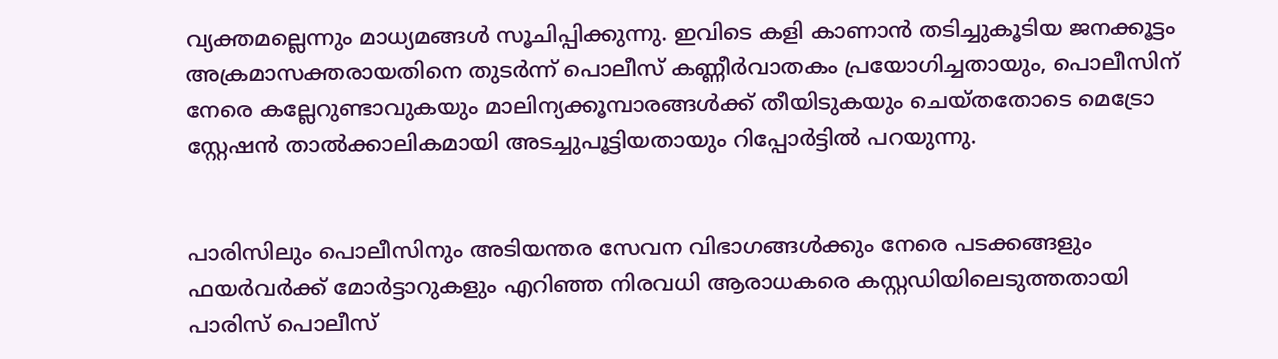വ്യക്തമല്ലെന്നും മാധ്യമങ്ങൾ സൂചിപ്പിക്കുന്നു. ഇവിടെ കളി കാണാൻ തടിച്ചുകൂടിയ ജനക്കൂട്ടം അക്രമാസക്തരായതിനെ തുടർന്ന് പൊലീസ് കണ്ണീർവാതകം പ്രയോഗിച്ചതായും, പൊലീസിന് നേരെ കല്ലേറുണ്ടാവുകയും മാലിന്യക്കൂമ്പാരങ്ങൾക്ക് തീയിടുകയും ചെയ്തതോടെ മെട്രോ സ്റ്റേഷൻ താൽക്കാലികമായി അടച്ചുപൂട്ടിയതായും റിപ്പോർട്ടിൽ പറയുന്നു.


പാരിസിലും പൊലീസിനും അടിയന്തര സേവന വിഭാഗങ്ങൾക്കും നേരെ പടക്കങ്ങളും ഫയർവർക്ക് മോർട്ടാറുകളും എറിഞ്ഞ നിരവധി ആരാധകരെ കസ്റ്റഡിയിലെടുത്തതായി പാരിസ് പൊലീസ്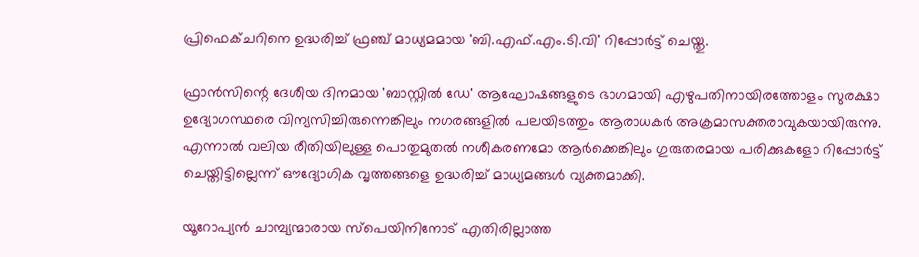പ്രിഫെക്ചറിനെ ഉദ്ധരിച്ച് ഫ്രഞ്ച് മാധ്യമമായ 'ബി.എഫ്.എം.ടി.വി' റിപ്പോർട്ട് ചെയ്തു.

ഫ്രാൻസിന്റെ ദേശീയ ദിനമായ 'ബാസ്റ്റിൽ ഡേ' ആഘോഷങ്ങളുടെ ഭാഗമായി എഴുപതിനായിരത്തോളം സുരക്ഷാ ഉദ്യോഗസ്ഥരെ വിന്യസിച്ചിരുന്നെങ്കിലും നഗരങ്ങളിൽ പലയിടത്തും ആരാധകർ അക്രമാസക്തരാവുകയായിരുന്നു. എന്നാൽ വലിയ രീതിയിലുള്ള പൊതുമുതൽ നശീകരണമോ ആർക്കെങ്കിലും ഗുരുതരമായ പരിക്കുകളോ റിപ്പോർട്ട് ചെയ്തിട്ടില്ലെന്ന് ഔദ്യോഗിക വൃത്തങ്ങളെ ഉദ്ധരിച്ച് മാധ്യമങ്ങൾ വ്യക്തമാക്കി.

യൂറോപ്യൻ ചാമ്പ്യന്മാരായ സ്പെയിനിനോട് എതിരില്ലാത്ത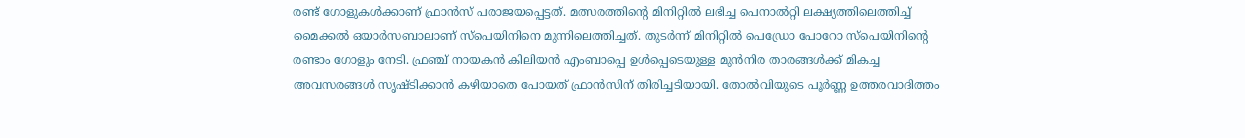രണ്ട് ഗോളുകൾക്കാണ് ഫ്രാൻസ് പരാജയപ്പെട്ടത്. മത്സരത്തിന്റെ മിനിറ്റിൽ ലഭിച്ച പെനാൽറ്റി ലക്ഷ്യത്തിലെത്തിച്ച് മൈക്കൽ ഒയാർസബാലാണ് സ്പെയിനിനെ മുന്നിലെത്തിച്ചത്. തുടർന്ന് മിനിറ്റിൽ പെഡ്രോ പോറോ സ്പെയിനിന്റെ രണ്ടാം ഗോളും നേടി. ഫ്രഞ്ച് നായകൻ കിലിയൻ എംബാപ്പെ ഉൾപ്പെടെയുള്ള മുൻനിര താരങ്ങൾക്ക് മികച്ച അവസരങ്ങൾ സൃഷ്ടിക്കാൻ കഴിയാതെ പോയത് ഫ്രാൻസിന് തിരിച്ചടിയായി. തോൽവിയുടെ പൂർണ്ണ ഉത്തരവാദിത്തം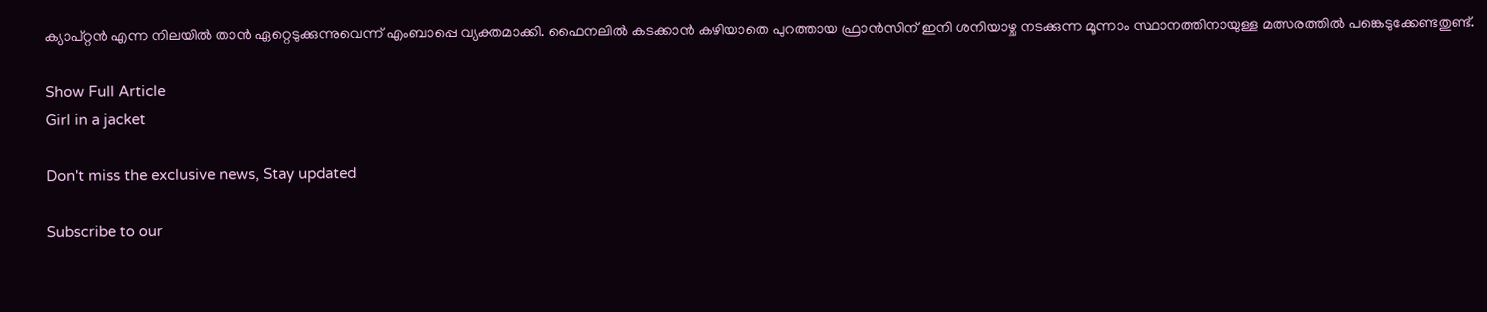ക്യാപ്റ്റൻ എന്ന നിലയിൽ താൻ ഏറ്റെടുക്കുന്നുവെന്ന് എംബാപ്പെ വ്യക്തമാക്കി. ഫൈനലിൽ കടക്കാൻ കഴിയാതെ പുറത്തായ ഫ്രാൻസിന് ഇനി ശനിയാഴ്ച നടക്കുന്ന മൂന്നാം സ്ഥാനത്തിനായുള്ള മത്സരത്തിൽ പങ്കെടുക്കേണ്ടതുണ്ട്.

Show Full Article
Girl in a jacket

Don't miss the exclusive news, Stay updated

Subscribe to our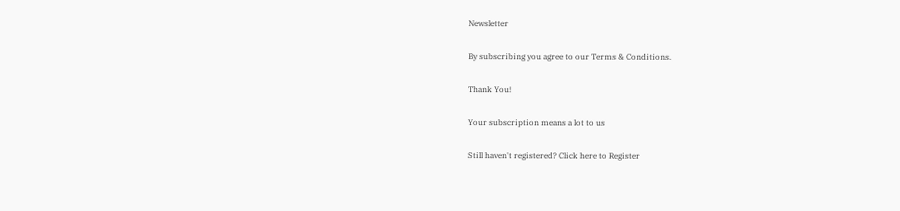Newsletter

By subscribing you agree to our Terms & Conditions.

Thank You!

Your subscription means a lot to us

Still haven't registered? Click here to Register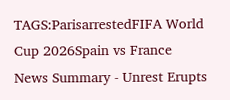TAGS:ParisarrestedFIFA World Cup 2026Spain vs France
News Summary - Unrest Erupts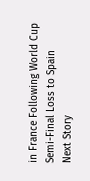in France Following World Cup Semi-Final Loss to Spain
Next Story